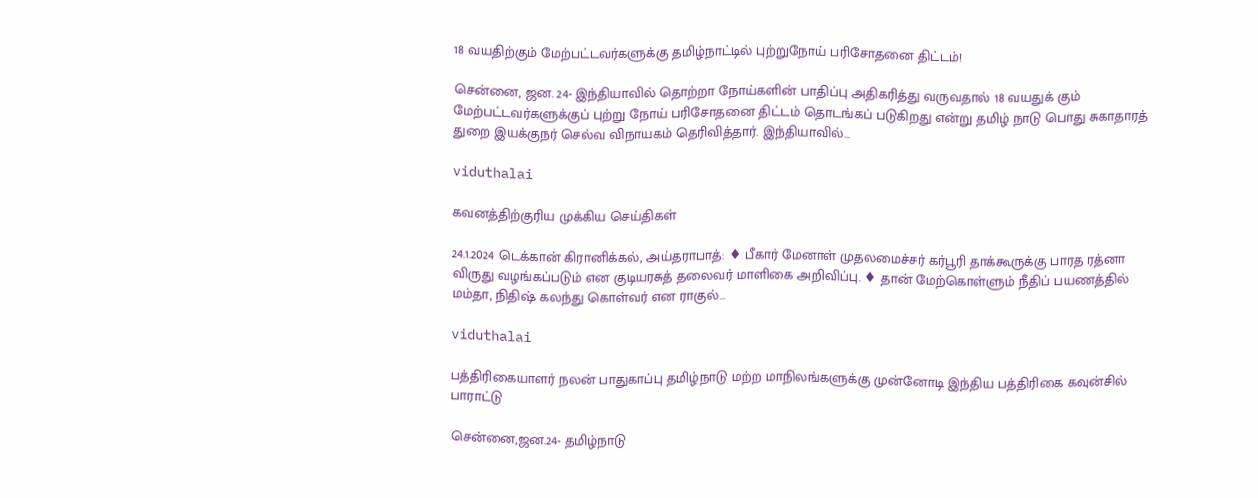18 வயதிற்கும் மேற்பட்டவர்களுக்கு தமிழ்நாட்டில் புற்றுநோய் பரிசோதனை திட்டம்!

சென்னை, ஜன. 24- இந்தியாவில் தொற்றா நோய்களின் பாதிப்பு அதிகரித்து வருவதால் 18 வயதுக் கும் மேற்பட்டவர்களுக்குப் புற்று நோய் பரிசோதனை திட்டம் தொடங்கப் படுகிறது என்று தமிழ் நாடு பொது சுகாதாரத் துறை இயக்குநர் செல்வ விநாயகம் தெரிவித்தார். இந்தியாவில்…

viduthalai

கவனத்திற்குரிய முக்கிய செய்திகள்

24.1.2024 டெக்கான் கிரானிக்கல், அய்தராபாத்: ♦ பீகார் மேனாள் முதலமைச்சர் கர்பூரி தாக்கூருக்கு பாரத ரத்னா விருது வழங்கப்படும் என குடியரசுத் தலைவர் மாளிகை அறிவிப்பு. ♦ தான் மேற்கொள்ளும் நீதிப் பயணத்தில் மம்தா, நிதிஷ் கலந்து கொள்வர் என ராகுல்…

viduthalai

பத்திரிகையாளர் நலன் பாதுகாப்பு தமிழ்நாடு மற்ற மாநிலங்களுக்கு முன்னோடி இந்திய பத்திரிகை கவுன்சில் பாராட்டு

சென்னை,ஜன.24- தமிழ்நாடு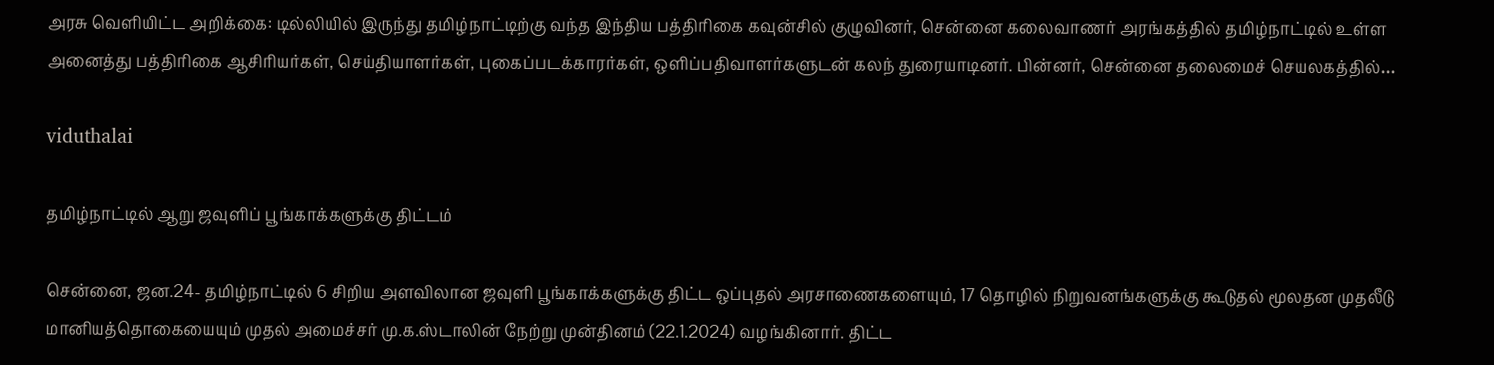அரசு வெளியிட்ட அறிக்கை: டில்லியில் இருந்து தமிழ்நாட்டிற்கு வந்த இந்திய பத்திரிகை கவுன்சில் குழுவினர், சென்னை கலைவாணர் அரங்கத்தில் தமிழ்நாட்டில் உள்ள அனைத்து பத்திரிகை ஆசிரியர்கள், செய்தியாளர்கள், புகைப்படக்காரர்கள், ஒளிப்பதிவாளர்களுடன் கலந் துரையாடினர். பின்னர், சென்னை தலைமைச் செயலகத்தில்…

viduthalai

தமிழ்நாட்டில் ஆறு ஜவுளிப் பூங்காக்களுக்கு திட்டம்

சென்னை, ஜன.24- தமிழ்நாட்டில் 6 சிறிய அளவிலான ஜவுளி பூங்காக்களுக்கு திட்ட ஒப்புதல் அரசாணைகளையும், 17 தொழில் நிறுவனங்களுக்கு கூடுதல் மூலதன முதலீடு மானியத்தொகையையும் முதல் அமைச்சர் மு.க.ஸ்டாலின் நேற்று முன்தினம் (22.1.2024) வழங்கினார். திட்ட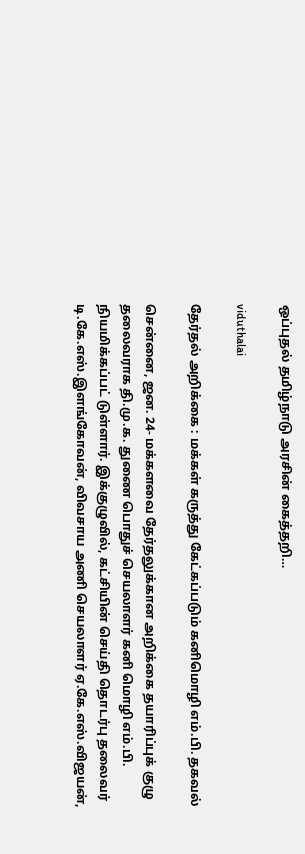ஒப்புதல் தமிழ்நாடு அரசின் கைத்தறி…

viduthalai

தேர்தல் அறிக்கை : மக்கள் கருத்து கேட்கப்படும் கனிமொழி எம்.பி. தகவல்

சென்னை, ஜன. 24- மக்களவை தேர்தலுக்கான அறிக்கை தயாரிப்புக் குழு தலைவராக தி.மு.க. துணை பொதுச் செயலாளர் கனி மொழி எம்.பி. நியமிக்கப்பட் டுள்ளார். இக்குழுவில், கட்சியின் செய்தி தொடர்பு தலைவர் டி.கே.எஸ்.இளங்கோவன், விவசாய அணி செயலாளர் ஏ.கே.எஸ்.விஜயன்,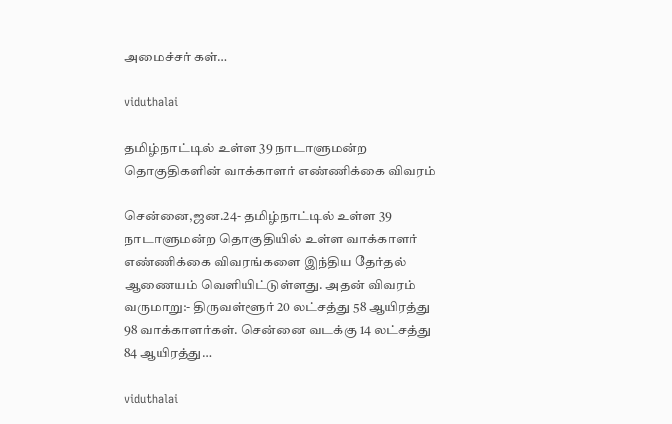அமைச்சர் கள்…

viduthalai

தமிழ்நாட்டில் உள்ள 39 நாடாளுமன்ற தொகுதிகளின் வாக்காளர் எண்ணிக்கை விவரம்

சென்னை,ஜன.24- தமிழ்நாட்டில் உள்ள 39 நாடாளுமன்ற தொகுதியில் உள்ள வாக்காளர் எண்ணிக்கை விவரங்களை இந்திய தேர்தல் ஆணையம் வெளியிட்டுள்ளது. அதன் விவரம் வருமாறு:- திருவள்ளூர் 20 லட்சத்து 58 ஆயிரத்து 98 வாக்காளர்கள். சென்னை வடக்கு 14 லட்சத்து 84 ஆயிரத்து…

viduthalai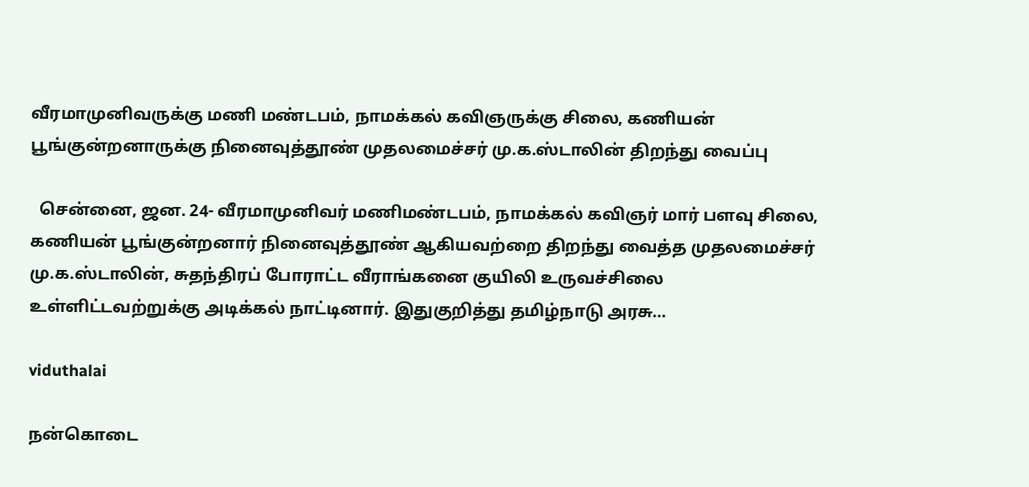வீரமாமுனிவருக்கு மணி மண்டபம், நாமக்கல் கவிஞருக்கு சிலை, கணியன் பூங்குன்றனாருக்கு நினைவுத்தூண் முதலமைச்சர் மு.க.ஸ்டாலின் திறந்து வைப்பு

  சென்னை, ஜன. 24- வீரமாமுனிவர் மணிமண்டபம், நாமக்கல் கவிஞர் மார் பளவு சிலை, கணியன் பூங்குன்றனார் நினைவுத்தூண் ஆகியவற்றை திறந்து வைத்த முதலமைச்சர் மு.க.ஸ்டாலின், சுதந்திரப் போராட்ட வீராங்கனை குயிலி உருவச்சிலை உள்ளிட்டவற்றுக்கு அடிக்கல் நாட்டினார். இதுகுறித்து தமிழ்நாடு அரசு…

viduthalai

நன்கொடை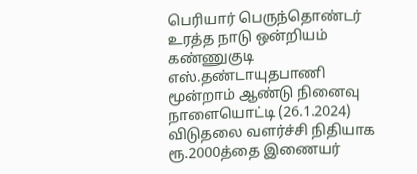பெரியார் பெருந்தொண்டர் உரத்த நாடு ஒன்றியம் கண்ணுகுடி எஸ்.தண்டாயுதபாணி மூன்றாம் ஆண்டு நினைவு நாளையொட்டி (26.1.2024) விடுதலை வளர்ச்சி நிதியாக ரூ.2000த்தை இணையர்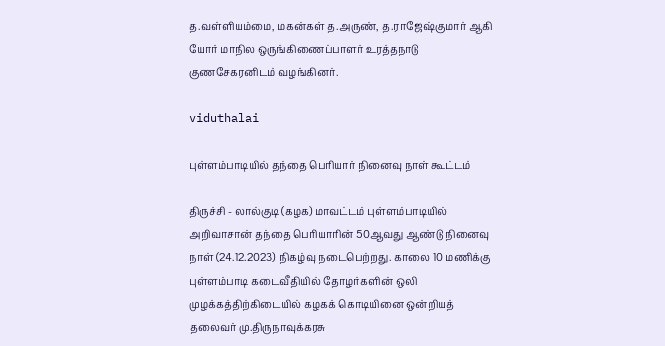த.வள்ளியம்மை, மகன்கள் த.அருண், த.ராஜேஷ்குமார் ஆகி யோர் மாநில ஒருங்கிணைப்பாளர் உரத்தநாடு குணசேகரனிடம் வழங்கினர்.

viduthalai

புள்ளம்பாடியில் தந்தை பெரியார் நினைவு நாள் கூட்டம்

திருச்சி - லால்குடி (கழக) மாவட்டம் புள்ளம்பாடியில் அறிவாசான் தந்தை பெரியாரின் 50ஆவது ஆண்டு நினைவு நாள் (24.12.2023) நிகழ்வு நடைபெற்றது. காலை 10 மணிக்கு புள்ளம்பாடி கடைவீதியில் தோழர்களின் ஒலி முழக்கத்திற்கிடையில் கழகக் கொடியினை ஒன்றியத் தலைவர் மு.திருநாவுக்கரசு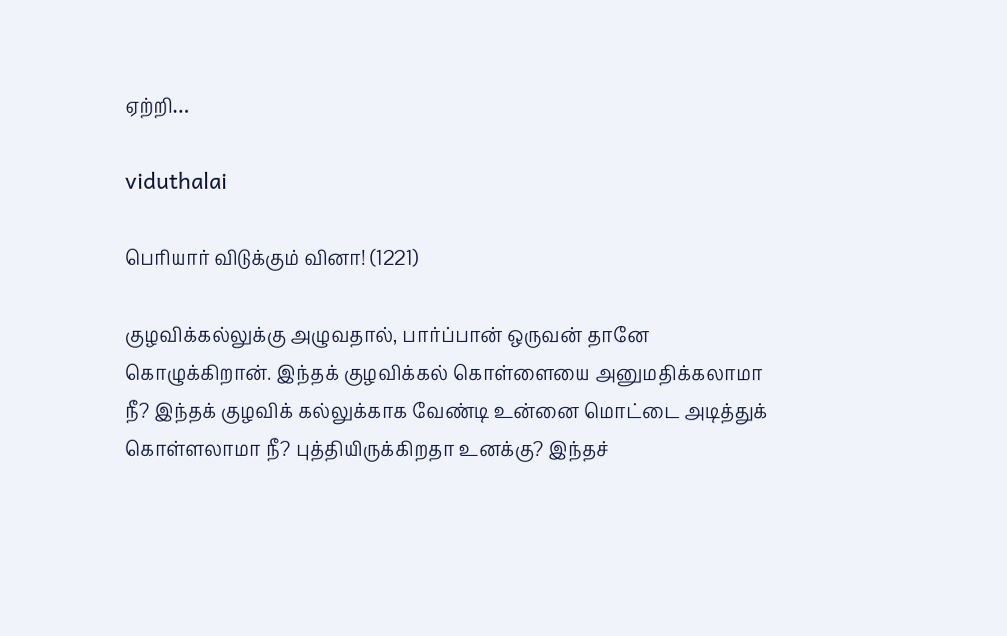ஏற்றி…

viduthalai

பெரியார் விடுக்கும் வினா! (1221)

குழவிக்கல்லுக்கு அழுவதால், பார்ப்பான் ஒருவன் தானே கொழுக்கிறான். இந்தக் குழவிக்கல் கொள்ளையை அனுமதிக்கலாமா நீ? இந்தக் குழவிக் கல்லுக்காக வேண்டி உன்னை மொட்டை அடித்துக் கொள்ளலாமா நீ? புத்தியிருக்கிறதா உனக்கு? இந்தச்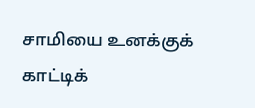சாமியை உனக்குக் காட்டிக்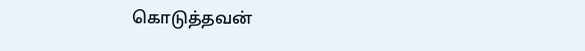கொடுத்தவன்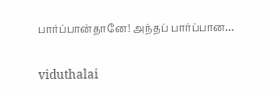பார்ப்பான்தானே! அந்தப் பார்ப்பான…

viduthalai